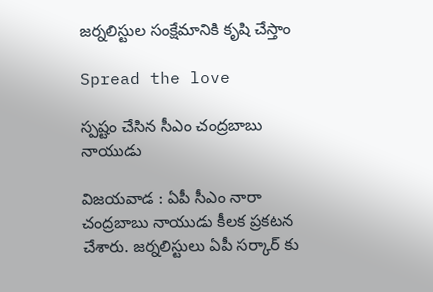జర్నలిస్టుల సంక్షేమానికి కృషి చేస్తాం

Spread the love

స్ప‌ష్టం చేసిన సీఎం చంద్ర‌బాబు నాయుడు

విజ‌య‌వాడ : ఏపీ సీఎం నారా చంద్ర‌బాబు నాయుడు కీల‌క ప్ర‌క‌ట‌న చేశారు. జ‌ర్న‌లిస్టులు ఏపీ స‌ర్కార్ కు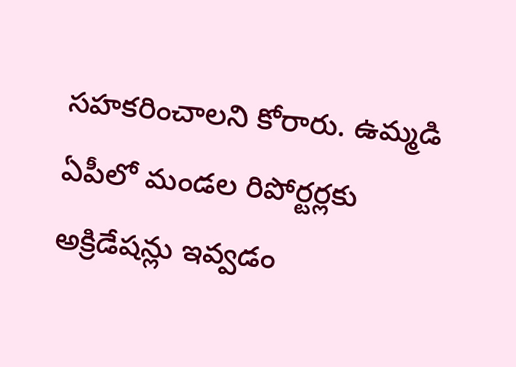స‌హ‌క‌రించాల‌ని కోరారు. ఉమ్మడి ఏపీలో మండల రిపోర్టర్లకు అక్రిడేషన్లు ఇవ్వడం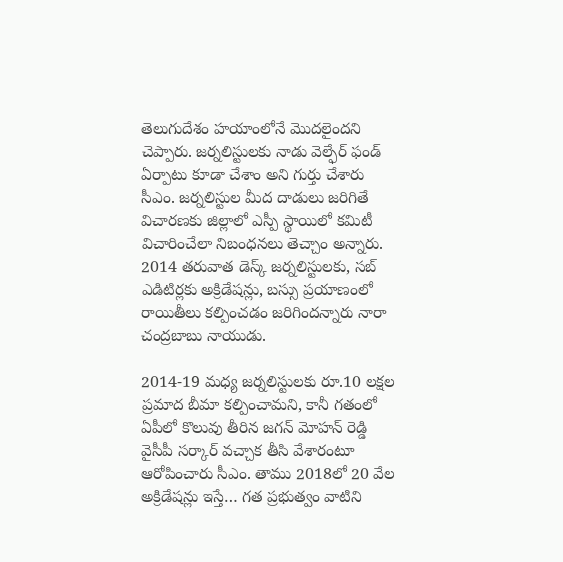తెలుగుదేశం హయాంలోనే మొదలైంద‌ని చెప్పారు. జర్నలిస్టులకు నాడు వెల్ఫేర్ ఫండ్ ఏర్పాటు కూడా చేశాం అని గుర్తు చేశారు సీఎం. జర్నలిస్టుల మీద దాడులు జరిగితే విచారణకు జిల్లాలో ఎస్పీ స్థాయిలో కమిటీ విచారించేలా నిబంధనలు తెచ్చాం అన్నారు. 2014 తరువాత డెస్క్ జర్నలిస్టులకు, సబ్ ఎడిటిర్లకు అక్రిడేషన్లు, బస్సు ప్రయాణంలో రాయితీలు కల్పించడం జ‌రిగింద‌న్నారు నారా చంద్ర‌బాబు నాయుడు.

2014-19 మధ్య జర్నలిస్టులకు రూ.10 లక్షల ప్రమాద బీమా కల్పించామ‌ని, కానీ గ‌తంలో ఏపీలో కొలువు తీరిన జ‌గ‌న్ మోహ‌న్ రెడ్డి వైసీపీ స‌ర్కార్ వ‌చ్చాక తీసి వేశారంటూ ఆరోపించారు సీఎం. తాము 2018లో 20 వేల అక్రిడేషన్లు ఇస్తే… గత ప్రభుత్వం వాటిని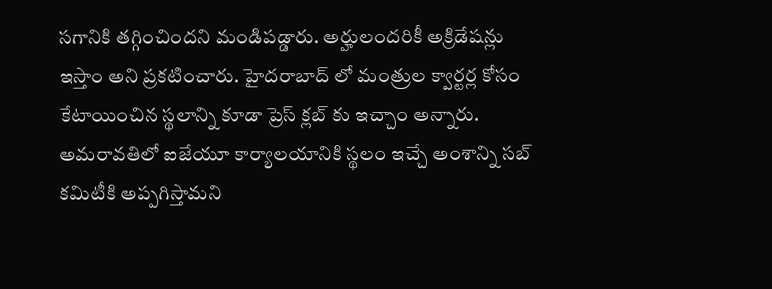సగానికి తగ్గించిందని మండిప‌డ్డారు. అర్హులందరికీ అక్రిడేషన్లు ఇస్తాం అని ప్ర‌క‌టించారు. హైదరాబాద్ లో మంత్రుల క్వార్టర్ల కోసం కేటాయించిన స్థలాన్ని కూడా ప్రెస్ క్లబ్ కు ఇచ్చాం అన్నారు. అమరావతిలో ఐజేయూ కార్యాలయానికి స్థలం ఇచ్చే అంశాన్ని సబ్ కమిటీకి అప్పగిస్తామ‌ని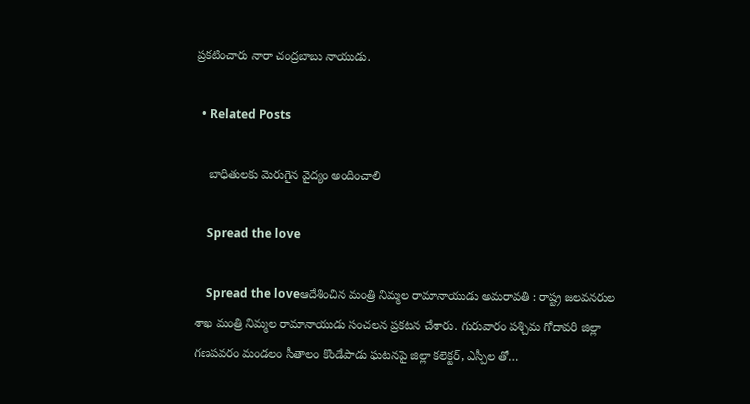ప్ర‌క‌టించారు నారా చంద్ర‌బాబు నాయుడు.

  • Related Posts

    బాధితుల‌కు మెరుగైన వైద్యం అందించాలి

    Spread the love

    Spread the loveఆదేశించిన మంత్రి నిమ్మ‌ల రామానాయుడు అమరావతి : రాష్ట్ర జలవనరుల శాఖ మంత్రి నిమ్మల రామానాయుడు సంచ‌ల‌న ప్ర‌క‌ట‌న చేశారు. గురువారం పశ్చిమ గోదావరి జిల్లా గణపవరం మండలం సీతాలం కొండేపాడు ఘటనపై జిల్లా కలెక్టర్, ఎస్పీల తో…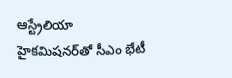ఆస్ట్రేలియా హైకమిషనర్‌తో సీఎం భేటీ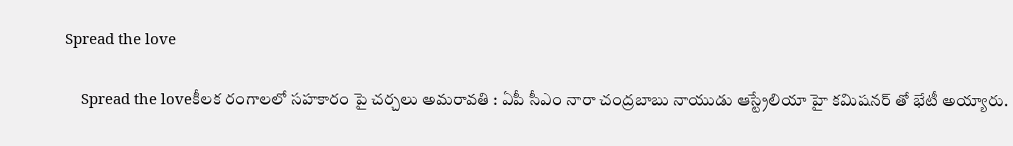Spread the love

    Spread the loveకీల‌క రంగాల‌లో స‌హ‌కారం పై చ‌ర్చ‌లు అమ‌రావ‌తి : ఏపీ సీఎం నారా చంద్ర‌బాబు నాయుడు ఆస్ట్రేలియా హై క‌మిష‌న‌ర్ తో భేటీ అయ్యారు.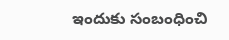ఇందుకు సంబంధించి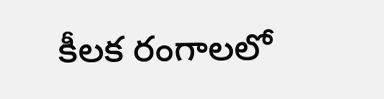కీల‌క రంగాల‌లో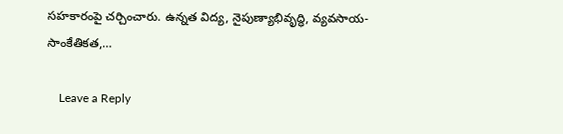స‌హ‌కారంపై చ‌ర్చించారు. ఉన్నత విద్య, నైపుణ్యాభివృద్ధి, వ్యవసాయ-సాంకేతికత,…

    Leave a Reply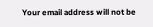Your email address will not be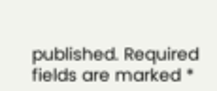published. Required fields are marked *